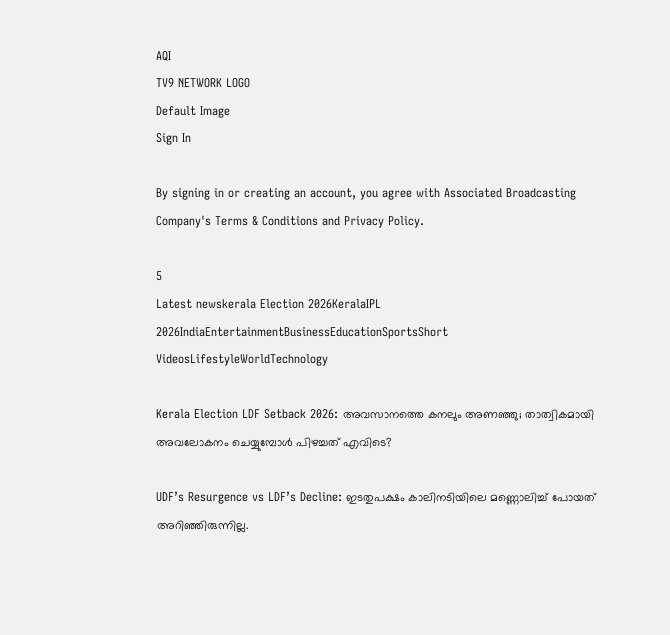AQI
TV9 NETWORK LOGO
Default Image
Sign In

By signing in or creating an account, you agree with Associated Broadcasting Company's Terms & Conditions and Privacy Policy.

5
Latest newskerala Election 2026KeralaIPL 2026IndiaEntertainmentBusinessEducationSportsShort VideosLifestyleWorldTechnology

Kerala Election LDF Setback 2026: അവസാനത്തെ കനലും അണഞ്ഞു; താത്വികമായി അവലോകനം ചെയ്യുമ്പോള്‍ പിഴച്ചത് എവിടെ?

UDF’s Resurgence vs LDF’s Decline: ഇടതുപക്ഷം കാലിനടിയിലെ മണ്ണൊലിച്ച് പോയത് അറിഞ്ഞിരുന്നില്ല.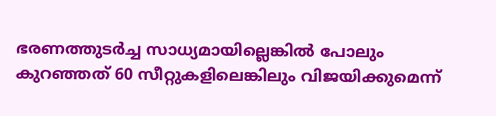ഭരണത്തുടര്‍ച്ച സാധ്യമായില്ലെങ്കില്‍ പോലും കുറഞ്ഞത് 60 സീറ്റുകളിലെങ്കിലും വിജയിക്കുമെന്ന്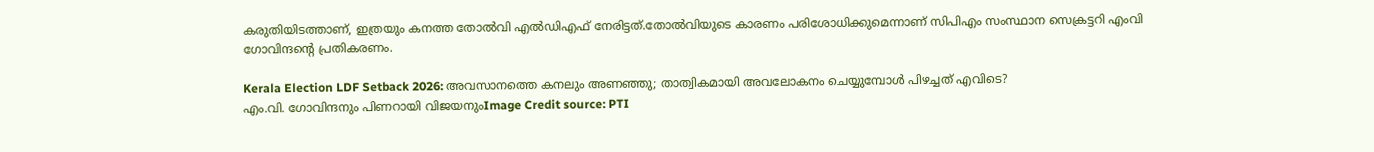കരുതിയിടത്താണ്, ഇത്രയും കനത്ത തോല്‍വി എല്‍ഡിഎഫ് നേരിട്ടത്.തോല്‍വിയുടെ കാരണം പരിശോധിക്കുമെന്നാണ് സിപിഎം സംസ്ഥാന സെക്രട്ടറി എംവി ഗോവിന്ദന്റെ പ്രതികരണം.

Kerala Election LDF Setback 2026: അവസാനത്തെ കനലും അണഞ്ഞു; താത്വികമായി അവലോകനം ചെയ്യുമ്പോള്‍ പിഴച്ചത് എവിടെ?
എം.വി. ഗോവിന്ദനും പിണറായി വിജയനുംImage Credit source: PTI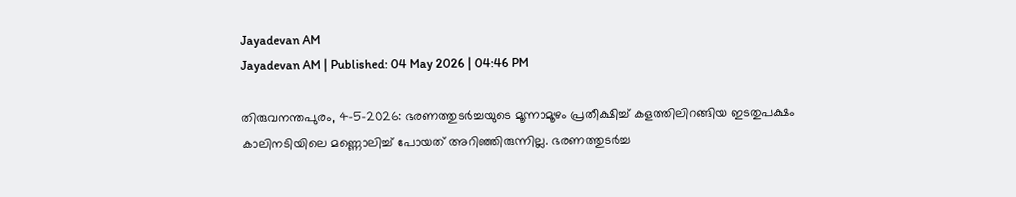Jayadevan AM
Jayadevan AM | Published: 04 May 2026 | 04:46 PM

തിരുവനന്തപുരം, 4-5-2026: ഭരണത്തുടര്‍ച്ചയുടെ മൂന്നാമൂഴം പ്രതീക്ഷിച്ച് കളത്തിലിറങ്ങിയ ഇടതുപക്ഷം കാലിനടിയിലെ മണ്ണൊലിച്ച് പോയത് അറിഞ്ഞിരുന്നില്ല. ഭരണത്തുടര്‍ച്ച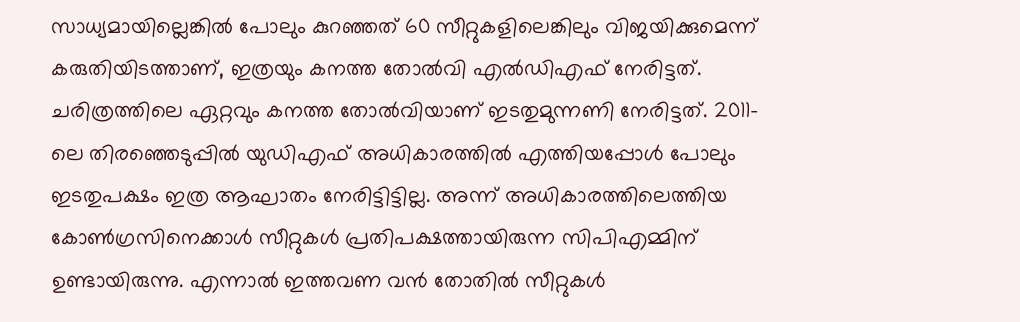സാധ്യമായില്ലെങ്കില്‍ പോലും കുറഞ്ഞത് 60 സീറ്റുകളിലെങ്കിലും വിജയിക്കുമെന്ന് കരുതിയിടത്താണ്, ഇത്രയും കനത്ത തോല്‍വി എല്‍ഡിഎഫ് നേരിട്ടത്. ചരിത്രത്തിലെ ഏറ്റവും കനത്ത തോല്‍വിയാണ് ഇടതുമുന്നണി നേരിട്ടത്. 2011-ലെ തിരഞ്ഞെടുപ്പില്‍ യുഡിഎഫ് അധികാരത്തില്‍ എത്തിയപ്പോള്‍ പോലും ഇടതുപക്ഷം ഇത്ര ആഘാതം നേരിട്ടിട്ടില്ല. അന്ന് അധികാരത്തിലെത്തിയ കോണ്‍ഗ്രസിനെക്കാള്‍ സീറ്റുകള്‍ പ്രതിപക്ഷത്തായിരുന്ന സിപിഎമ്മിന് ഉണ്ടായിരുന്നു. എന്നാല്‍ ഇത്തവണ വന്‍ തോതില്‍ സീറ്റുകള്‍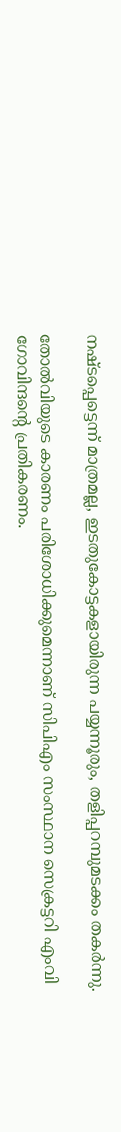നഷ്ടപ്പെട്ടെന്ന് മാത്രമല്ല, ഇടതുകോട്ടകളായിരുന്ന പയ്യന്നൂരും, തളിപ്പറമ്പുമടക്കം തകര്‍ന്നു.

തോല്‍വിയുടെ കാരണം പരിശോധിക്കുമെന്നാണ് സിപിഎം സംസ്ഥാന സെക്രട്ടറി എംവി ഗോവിന്ദന്റെ പ്രതികരണം.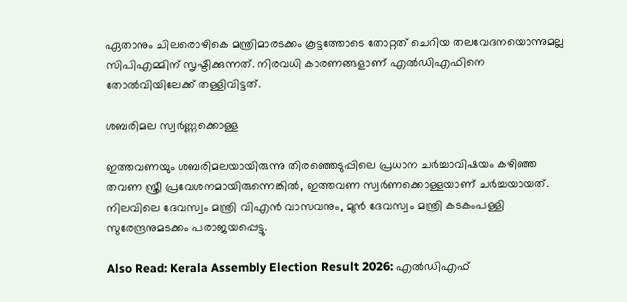ഏതാനും ചിലരൊഴികെ മന്ത്രിമാരടക്കം കൂട്ടത്തോടെ തോറ്റത് ചെറിയ തലവേദനയൊന്നുമല്ല സിപിഎമ്മിന് സൃഷ്ടിക്കുന്നത്. നിരവധി കാരണങ്ങളാണ് എല്‍ഡിഎഫിനെ തോല്‍വിയിലേക്ക് തള്ളിവിട്ടത്.

ശബരിമല സ്വര്‍ണ്ണക്കൊള്ള

ഇത്തവണയും ശബരിമലയായിരുന്നു തിരഞ്ഞെടുപ്പിലെ പ്രധാന ചര്‍ച്ചാവിഷയം കഴിഞ്ഞ തവണ സ്ത്രീ പ്രവേശനമായിരുന്നെങ്കില്‍, ഇത്തവണ സ്വര്‍ണക്കൊള്ളയാണ് ചര്‍ച്ചയായത്. നിലവിലെ ദേവസ്വം മന്ത്രി വിഎന്‍ വാസവനും, മുന്‍ ദേവസ്വം മന്ത്രി കടകംപള്ളി സുരേന്ദ്രനുമടക്കം പരാജയപ്പെട്ടു.

Also Read: Kerala Assembly Election Result 2026: എൽഡിഎഫ്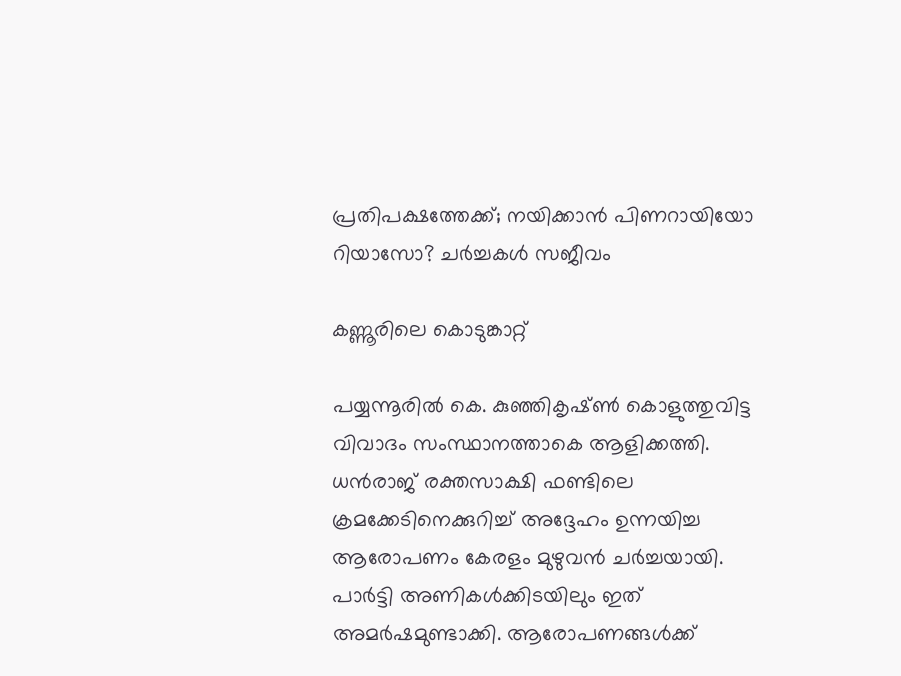പ്രതിപക്ഷത്തേക്ക്; നയിക്കാൻ പിണറായിയോ റിയാസോ? ചർച്ചകൾ സജീവം

കണ്ണൂരിലെ കൊടുങ്കാറ്റ്‌

പയ്യന്നൂരില്‍ കെ. കുഞ്ഞികൃഷ്ണ്‍ കൊളുത്തുവിട്ട വിവാദം സംസ്ഥാനത്താകെ ആളിക്കത്തി. ധന്‍രാജ് രക്തസാക്ഷി ഫണ്ടിലെ ക്രമക്കേടിനെക്കുറിച്ച് അദ്ദേഹം ഉന്നയിച്ച ആരോപണം കേരളം മുഴുവന്‍ ചര്‍ച്ചയായി. പാര്‍ട്ടി അണികള്‍ക്കിടയിലും ഇത് അമര്‍ഷമുണ്ടാക്കി. ആരോപണങ്ങള്‍ക്ക്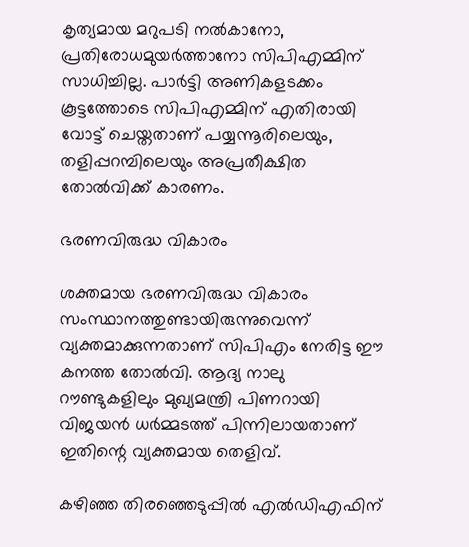കൃത്യമായ മറുപടി നല്‍കാനോ, പ്രതിരോധമുയര്‍ത്താനോ സിപിഎമ്മിന് സാധിച്ചില്ല. പാര്‍ട്ടി അണികളടക്കം കൂട്ടത്തോടെ സിപിഎമ്മിന് എതിരായി വോട്ട് ചെയ്തതാണ് പയ്യന്നൂരിലെയും, തളിപ്പറമ്പിലെയും അപ്രതീക്ഷിത തോല്‍വിക്ക് കാരണം.

ഭരണവിരുദ്ധ വികാരം

ശക്തമായ ഭരണവിരുദ്ധ വികാരം സംസ്ഥാനത്തുണ്ടായിരുന്നുവെന്ന് വ്യക്തമാക്കുന്നതാണ് സിപിഎം നേരിട്ട ഈ കനത്ത തോല്‍വി. ആദ്യ നാലു റൗണ്ടുകളിലും മുഖ്യമന്ത്രി പിണറായി വിജയന്‍ ധര്‍മ്മടത്ത് പിന്നിലായതാണ് ഇതിന്റെ വ്യക്തമായ തെളിവ്.

കഴിഞ്ഞ തിരഞ്ഞെടുപ്പില്‍ എല്‍ഡിഎഫിന്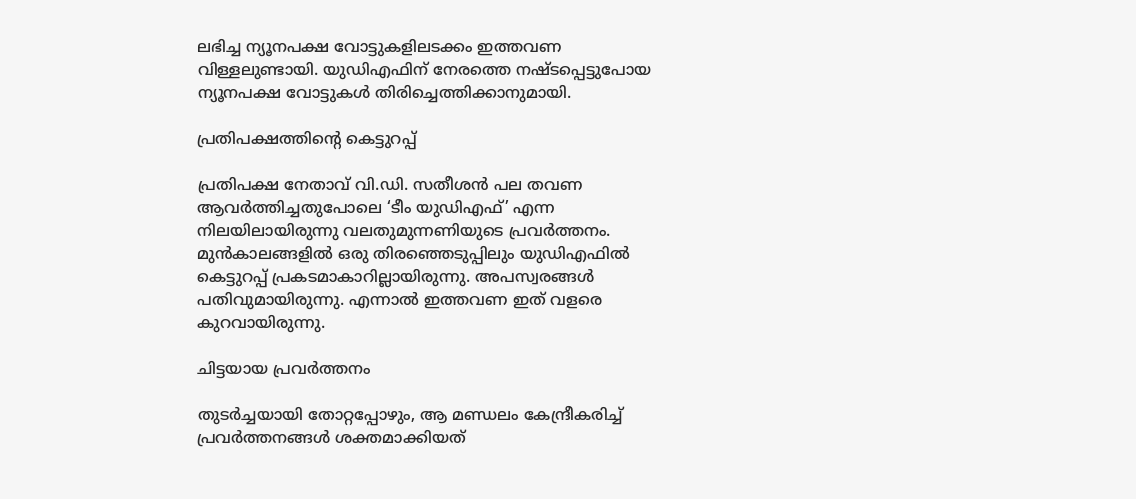ലഭിച്ച ന്യൂനപക്ഷ വോട്ടുകളിലടക്കം ഇത്തവണ വിള്ളലുണ്ടായി. യുഡിഎഫിന് നേരത്തെ നഷ്ടപ്പെട്ടുപോയ ന്യൂനപക്ഷ വോട്ടുകള്‍ തിരിച്ചെത്തിക്കാനുമായി.

പ്രതിപക്ഷത്തിന്റെ കെട്ടുറപ്പ്‌

പ്രതിപക്ഷ നേതാവ് വി.ഡി. സതീശന്‍ പല തവണ ആവര്‍ത്തിച്ചതുപോലെ ‘ടീം യുഡിഎഫ്’ എന്ന നിലയിലായിരുന്നു വലതുമുന്നണിയുടെ പ്രവര്‍ത്തനം. മുന്‍കാലങ്ങളില്‍ ഒരു തിരഞ്ഞെടുപ്പിലും യുഡിഎഫില്‍ കെട്ടുറപ്പ് പ്രകടമാകാറില്ലായിരുന്നു. അപസ്വരങ്ങള്‍ പതിവുമായിരുന്നു. എന്നാല്‍ ഇത്തവണ ഇത് വളരെ കുറവായിരുന്നു.

ചിട്ടയായ പ്രവര്‍ത്തനം

തുടര്‍ച്ചയായി തോറ്റപ്പോഴും, ആ മണ്ഡലം കേന്ദ്രീകരിച്ച് പ്രവര്‍ത്തനങ്ങള്‍ ശക്തമാക്കിയത്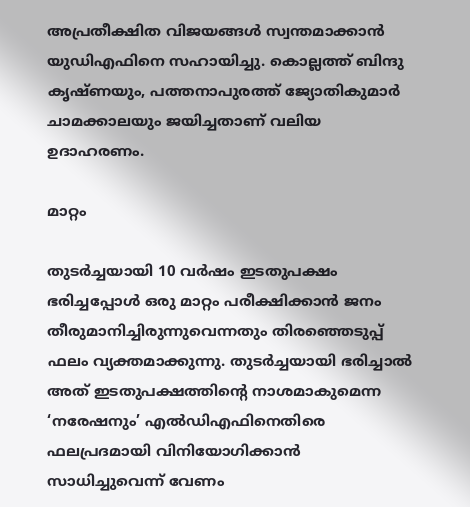അപ്രതീക്ഷിത വിജയങ്ങള്‍ സ്വന്തമാക്കാന്‍ യുഡിഎഫിനെ സഹായിച്ചു. കൊല്ലത്ത് ബിന്ദു കൃഷ്ണയും, പത്തനാപുരത്ത് ജ്യോതികുമാര്‍ ചാമക്കാലയും ജയിച്ചതാണ് വലിയ ഉദാഹരണം.

മാറ്റം

തുടര്‍ച്ചയായി 10 വര്‍ഷം ഇടതുപക്ഷം ഭരിച്ചപ്പോള്‍ ഒരു മാറ്റം പരീക്ഷിക്കാന്‍ ജനം തീരുമാനിച്ചിരുന്നുവെന്നതും തിരഞ്ഞെടുപ്പ് ഫലം വ്യക്തമാക്കുന്നു. തുടര്‍ച്ചയായി ഭരിച്ചാല്‍ അത് ഇടതുപക്ഷത്തിന്റെ നാശമാകുമെന്ന ‘നരേഷനും’ എല്‍ഡിഎഫിനെതിരെ ഫലപ്രദമായി വിനിയോഗിക്കാന്‍ സാധിച്ചുവെന്ന് വേണം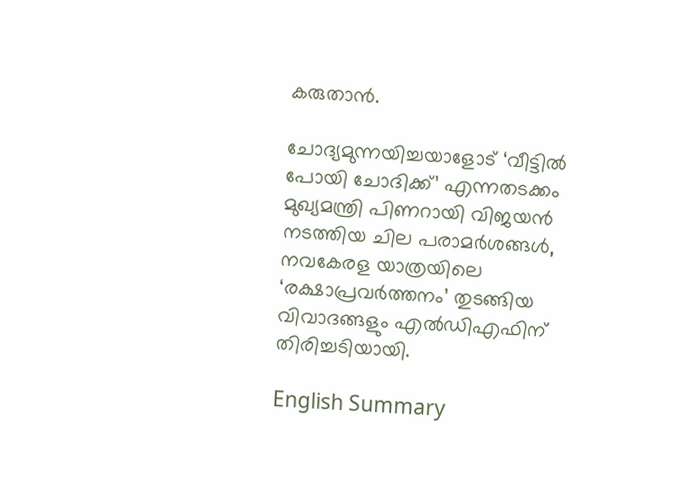കരുതാന്‍.

ചോദ്യമുന്നയിച്ചയാളോട് ‘വീട്ടില്‍ പോയി ചോദിക്ക്’ എന്നതടക്കം മുഖ്യമന്ത്രി പിണറായി വിജയന്‍ നടത്തിയ ചില പരാമര്‍ശങ്ങള്‍, നവകേരള യാത്രയിലെ ‘രക്ഷാപ്രവര്‍ത്തനം’ തുടങ്ങിയ വിവാദങ്ങളും എല്‍ഡിഎഫിന് തിരിച്ചടിയായി.

English Summary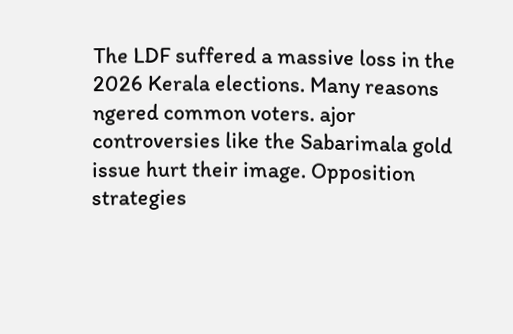The LDF suffered a massive loss in the 2026 Kerala elections. Many reasons ngered common voters. ajor controversies like the Sabarimala gold issue hurt their image. Opposition strategies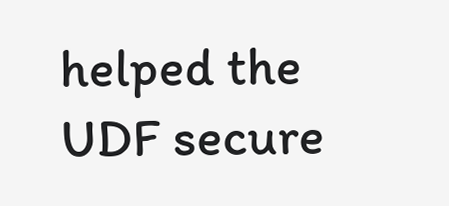helped the UDF secure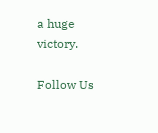a huge victory.

Follow Us